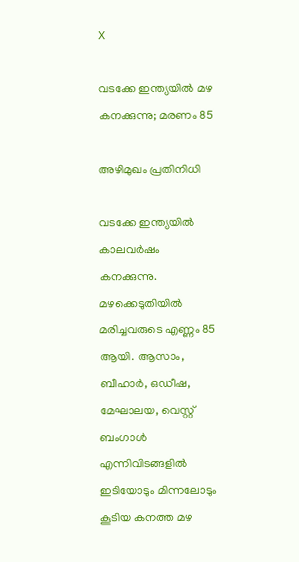X

വടക്കേ ഇന്ത്യയില്‍ മഴ കനക്കുന്നു; മരണം 85

അഴിമുഖം പ്രതിനിധി

വടക്കേ ഇന്ത്യയില്‍ കാലവര്‍ഷം കനക്കുന്നു. മഴക്കെടുതിയില്‍ മരിച്ചവരുടെ എണ്ണം 85 ആയി. ആസാം, ബീഹാര്‍, ഒഡീഷ, മേഘാലയ, വെസ്റ്റ് ബംഗാള്‍ എന്നിവിടങ്ങളില്‍ ഇടിയോടും മിന്നലോടും കൂടിയ കനത്ത മഴ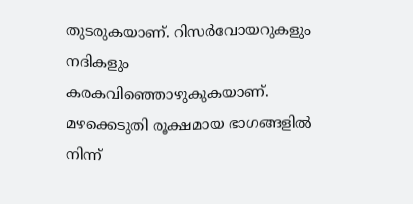തുടരുകയാണ്. റിസര്‍വോയറുകളും നദികളും കരകവിഞ്ഞൊഴുകുകയാണ്. മഴക്കെടുതി രൂക്ഷമായ ഭാഗങ്ങളില്‍ നിന്ന്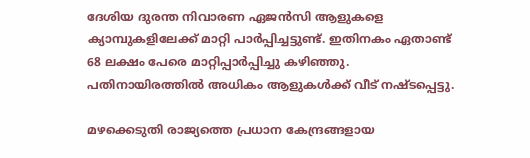ദേശിയ ദുരന്ത നിവാരണ ഏജന്‍സി ആളുകളെ ക്യാമ്പുകളിലേക്ക് മാറ്റി പാര്‍പ്പിച്ചട്ടുണ്ട്. ഇതിനകം ഏതാണ്ട് 68 ലക്ഷം പേരെ മാറ്റിപ്പാര്‍പ്പിച്ചു കഴിഞ്ഞു. പതിനായിരത്തില്‍ അധികം ആളുകള്‍ക്ക് വീട് നഷ്ടപ്പെട്ടു.

മഴക്കെടുതി രാജ്യത്തെ പ്രധാന കേന്ദ്രങ്ങളായ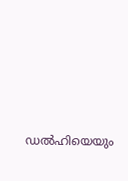ഡല്‍ഹിയെയും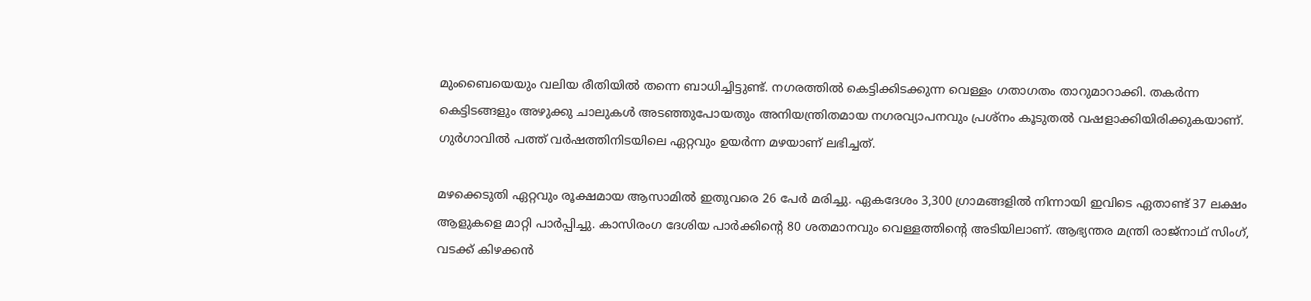മുംബൈയെയും വലിയ രീതിയില്‍ തന്നെ ബാധിച്ചിട്ടുണ്ട്. നഗരത്തില്‍ കെട്ടിക്കിടക്കുന്ന വെള്ളം ഗതാഗതം താറുമാറാക്കി. തകര്‍ന്ന കെട്ടിടങ്ങളും അഴുക്കു ചാലുകള്‍ അടഞ്ഞുപോയതും അനിയന്ത്രിതമായ നഗരവ്യാപനവും പ്രശ്നം കൂടുതല്‍ വഷളാക്കിയിരിക്കുകയാണ്. ഗുര്‍ഗാവില്‍ പത്ത് വര്‍ഷത്തിനിടയിലെ ഏറ്റവും ഉയര്‍ന്ന മഴയാണ് ലഭിച്ചത്.

മഴക്കെടുതി ഏറ്റവും രൂക്ഷമായ ആസാമില്‍ ഇതുവരെ 26 പേര്‍ മരിച്ചു. ഏകദേശം 3,300 ഗ്രാമങ്ങളില്‍ നിന്നായി ഇവിടെ ഏതാണ്ട് 37 ലക്ഷം ആളുകളെ മാറ്റി പാര്‍പ്പിച്ചു. കാസിരംഗ ദേശിയ പാര്‍ക്കിന്റെ 80 ശതമാനവും വെള്ളത്തിന്റെ അടിയിലാണ്. ആഭ്യന്തര മന്ത്രി രാജ്‌നാഥ് സിംഗ്, വടക്ക് കിഴക്കന്‍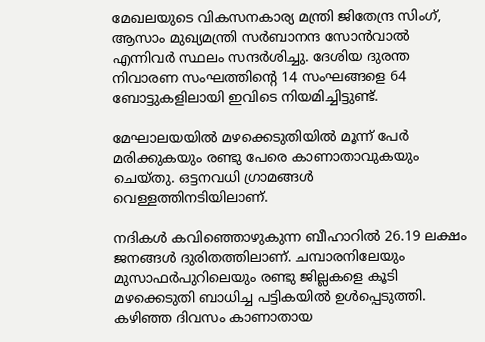മേഖലയുടെ വികസനകാര്യ മന്ത്രി ജിതേന്ദ്ര സിംഗ്, ആസാം മുഖ്യമന്ത്രി സര്‍ബാനന്ദ സോന്‍വാല്‍ എന്നിവര്‍ സ്ഥലം സന്ദര്‍ശിച്ചു. ദേശിയ ദുരന്ത നിവാരണ സംഘത്തിന്റെ 14 സംഘങ്ങളെ 64 ബോട്ടുകളിലായി ഇവിടെ നിയമിച്ചിട്ടുണ്ട്.

മേഘാലയയില്‍ മഴക്കെടുതിയില്‍ മൂന്ന് പേര്‍ മരിക്കുകയും രണ്ടു പേരെ കാണാതാവുകയും ചെയ്തു. ഒട്ടനവധി ഗ്രാമങ്ങള്‍ വെള്ളത്തിനടിയിലാണ്.

നദികള്‍ കവിഞ്ഞൊഴുകുന്ന ബീഹാറില്‍ 26.19 ലക്ഷം ജനങ്ങള്‍ ദുരിതത്തിലാണ്. ചമ്പാരനിലേയും മുസാഫര്‍പുറിലെയും രണ്ടു ജില്ലകളെ കൂടി മഴക്കെടുതി ബാധിച്ച പട്ടികയില്‍ ഉള്‍പ്പെടുത്തി. കഴിഞ്ഞ ദിവസം കാണാതായ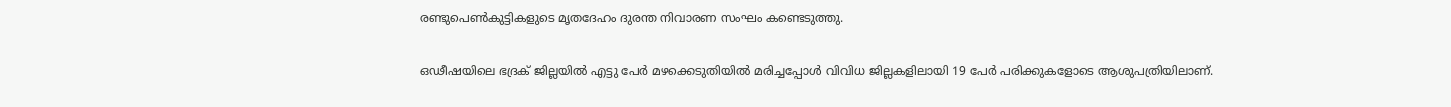രണ്ടുപെണ്‍കുട്ടികളുടെ മൃതദേഹം ദുരന്ത നിവാരണ സംഘം കണ്ടെടുത്തു.

ഒഢീഷയിലെ ഭദ്രക് ജില്ലയില്‍ എട്ടു പേര്‍ മഴക്കെടുതിയില്‍ മരിച്ചപ്പോള്‍ വിവിധ ജില്ലകളിലായി 19 പേര്‍ പരിക്കുകളോടെ ആശുപത്രിയിലാണ്.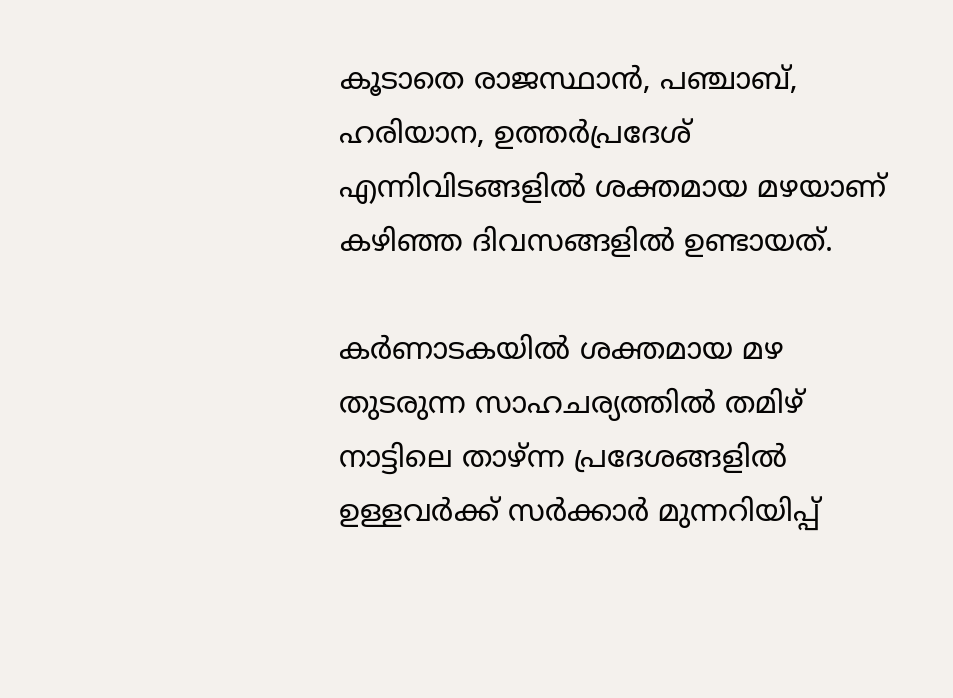കൂടാതെ രാജസ്ഥാന്‍, പഞ്ചാബ്, ഹരിയാന, ഉത്തര്‍പ്രദേശ് എന്നിവിടങ്ങളില്‍ ശക്തമായ മഴയാണ് കഴിഞ്ഞ ദിവസങ്ങളില്‍ ഉണ്ടായത്.

കര്‍ണാടകയില്‍ ശക്തമായ മഴ തുടരുന്ന സാഹചര്യത്തില്‍ തമിഴ് നാട്ടിലെ താഴ്ന്ന പ്രദേശങ്ങളില്‍ ഉള്ളവര്‍ക്ക് സര്‍ക്കാര്‍ മുന്നറിയിപ്പ്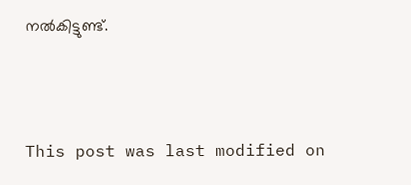നല്‍കിട്ടുണ്ട്.



This post was last modified on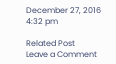December 27, 2016 4:32 pm

Related Post
Leave a Comment